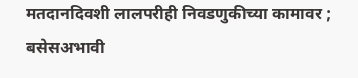मतदानदिवशी लालपरीही निवडणुकीच्या कामावर ; बसेसअभावी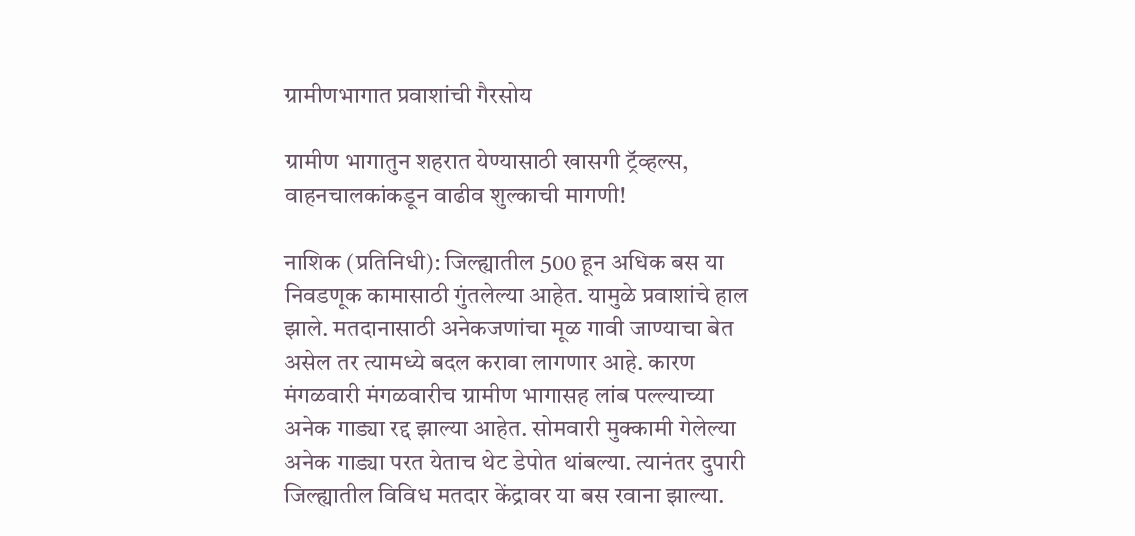ग्रामीणभागात प्रवाशांची गैरसोय

ग्रामीण भागातुन शहरात येण्यासाठी खासगी ट्रॅव्हल्स, वाहनचालकांकडून वाढीव शुल्काची मागणी!

नाशिक (प्रतिनिधी): जिल्ह्यातील 500 हून अधिक बस या निवडणूक कामासाठी गुंतलेल्या आहेत. यामुळे प्रवाशांचे हाल झाले. मतदानासाठी अनेकजणांचा मूळ गावी जाण्याचा बेत असेल तर त्यामध्ये बदल करावा लागणार आहे. कारण मंगळवारी मंगळवारीच ग्रामीण भागासह लांब पल्ल्याच्या अनेक गाड्या रद्द झाल्या आहेत. सोमवारी मुक्कामी गेलेल्या अनेक गाड्या परत येताच थेट डेपोत थांबल्या. त्यानंतर दुपारी जिल्ह्यातील विविध मतदार केंद्रावर या बस रवाना झाल्या.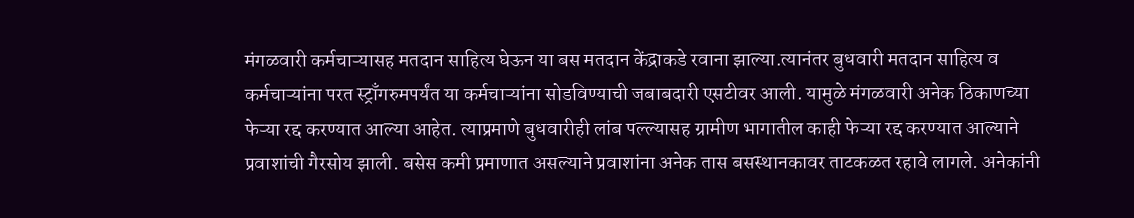मंगळवारी कर्मचाऱ्यासह मतदान साहित्य घेऊन या बस मतदान केंद्राकडे रवाना झाल्या.त्यानंतर बुधवारी मतदान साहित्य व कर्मचाऱ्यांना परत स्ट्राँगरुमपर्यंत या कर्मचाऱ्यांना सोडविण्याची जबाबदारी एसटीवर आली. यामुळे मंगळवारी अनेक ठिकाणच्या फेऱ्या रद्द करण्यात आल्या आहेत. त्याप्रमाणे बुधवारीही लांब पल्ल्यासह ग्रामीण भागातील काही फेऱ्या रद्द करण्यात आल्याने प्रवाशांची गैरसोय झाली. बसेस कमी प्रमाणात असल्याने प्रवाशांना अनेक तास बसस्थानकावर ताटकळत रहावे लागले. अनेकांनी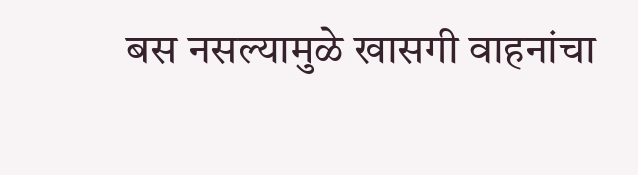बस नसल्यामुळे खासगी वाहनांचा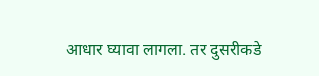आधार घ्यावा लागला. तर दुसरीकडे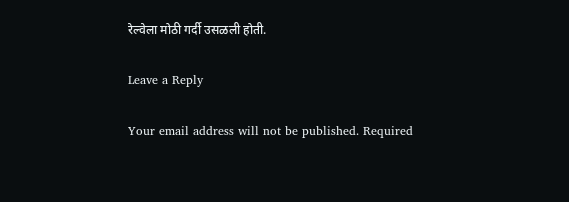रेल्वेला मोठी गर्दी उसळली होती.

Leave a Reply

Your email address will not be published. Required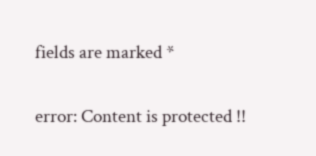fields are marked *

error: Content is protected !!